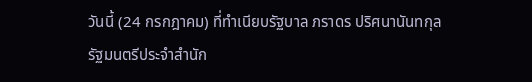วันนี้ (24 กรกฎาคม) ที่ทำเนียบรัฐบาล ภราดร ปริศนานันทกุล รัฐมนตรีประจำสำนัก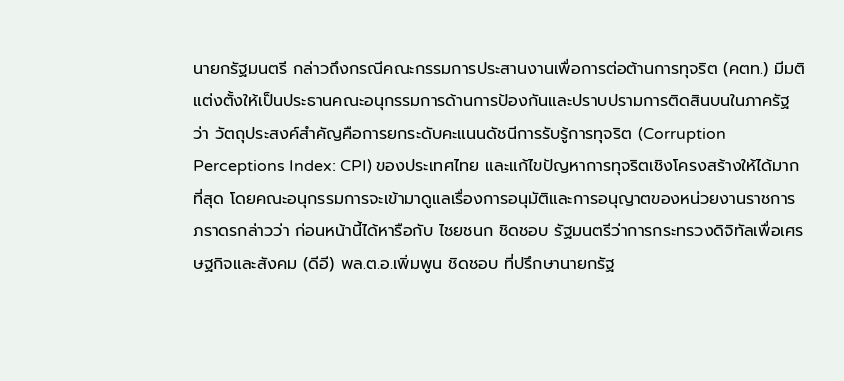นายกรัฐมนตรี กล่าวถึงกรณีคณะกรรมการประสานงานเพื่อการต่อต้านการทุจริต (คตท.) มีมติแต่งตั้งให้เป็นประธานคณะอนุกรรมการด้านการป้องกันและปราบปรามการติดสินบนในภาครัฐ ว่า วัตถุประสงค์สำคัญคือการยกระดับคะแนนดัชนีการรับรู้การทุจริต (Corruption Perceptions Index: CPI) ของประเทศไทย และแก้ไขปัญหาการทุจริตเชิงโครงสร้างให้ได้มากที่สุด โดยคณะอนุกรรมการจะเข้ามาดูแลเรื่องการอนุมัติและการอนุญาตของหน่วยงานราชการ
ภราดรกล่าวว่า ก่อนหน้านี้ได้หารือกับ ไชยชนก ชิดชอบ รัฐมนตรีว่าการกระทรวงดิจิทัลเพื่อเศรษฐกิจและสังคม (ดีอี) พล.ต.อ.เพิ่มพูน ชิดชอบ ที่ปรึกษานายกรัฐ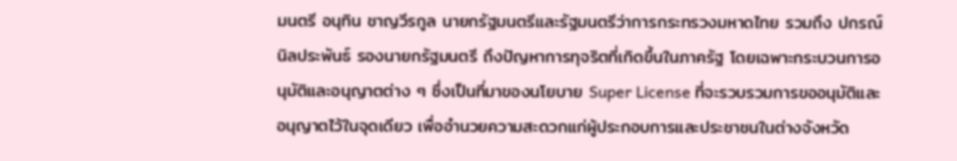มนตรี อนุทิน ชาญวีรกูล นายกรัฐมนตรีและรัฐมนตรีว่าการกระทรวงมหาดไทย รวมถึง ปกรณ์ นิลประพันธ์ รองนายกรัฐมนตรี ถึงปัญหาการทุจริตที่เกิดขึ้นในภาครัฐ โดยเฉพาะกระบวนการอนุมัติและอนุญาตต่าง ๆ ซึ่งเป็นที่มาของนโยบาย Super License ที่จะรวบรวมการขออนุมัติและอนุญาตไว้ในจุดเดียว เพื่ออำนวยความสะดวกแก่ผู้ประกอบการและประชาชนในต่างจังหวัด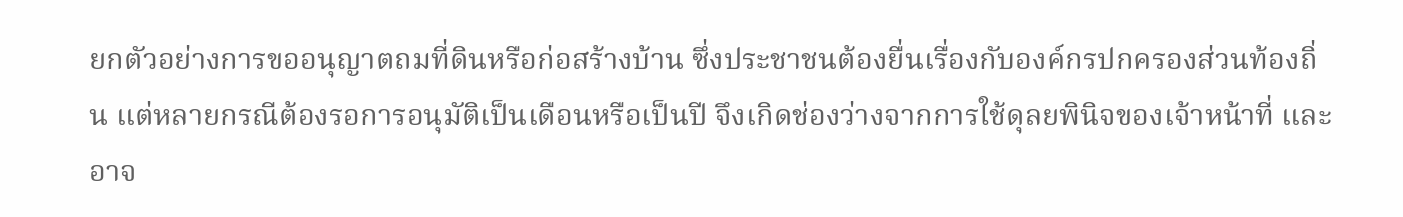ยกตัวอย่างการขออนุญาตถมที่ดินหรือก่อสร้างบ้าน ซึ่งประชาชนต้องยื่นเรื่องกับองค์กรปกครองส่วนท้องถิ่น แต่หลายกรณีต้องรอการอนุมัติเป็นเดือนหรือเป็นปี จึงเกิดช่องว่างจากการใช้ดุลยพินิจของเจ้าหน้าที่ และอาจ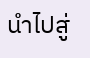นำไปสู่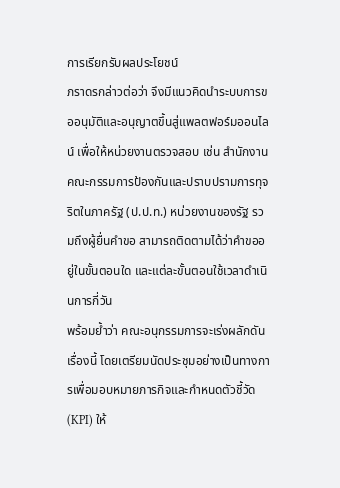การเรียกรับผลประโยชน์
ภราดรกล่าวต่อว่า จึงมีแนวคิดนำระบบการขออนุมัติและอนุญาตขึ้นสู่แพลตฟอร์มออนไลน์ เพื่อให้หน่วยงานตรวจสอบ เช่น สำนักงานคณะกรรมการป้องกันและปราบปรามการทุจริตในภาครัฐ (ป.ป.ท.) หน่วยงานของรัฐ รวมถึงผู้ยื่นคำขอ สามารถติดตามได้ว่าคำขออยู่ในขั้นตอนใด และแต่ละขั้นตอนใช้เวลาดำเนินการกี่วัน
พร้อมย้ำว่า คณะอนุกรรมการจะเร่งผลักดันเรื่องนี้ โดยเตรียมนัดประชุมอย่างเป็นทางการเพื่อมอบหมายภารกิจและกำหนดตัวชี้วัด (KPI) ให้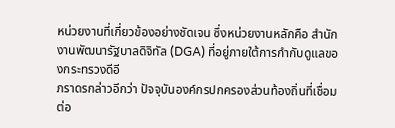หน่วยงานที่เกี่ยวข้องอย่างชัดเจน ซึ่งหน่วยงานหลักคือ สำนักงานพัฒนารัฐบาลดิจิทัล (DGA) ที่อยู่ภายใต้การกำกับดูแลของกระทรวงดีอี
ภราดรกล่าวอีกว่า ปัจจุบันองค์กรปกครองส่วนท้องถิ่นที่เชื่อมต่อ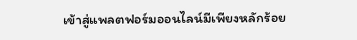เข้าสู่แพลตฟอร์มออนไลน์มีเพียงหลักร้อย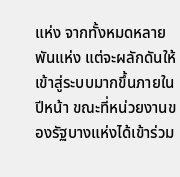แห่ง จากทั้งหมดหลายพันแห่ง แต่จะผลักดันให้เข้าสู่ระบบมากขึ้นภายในปีหน้า ขณะที่หน่วยงานของรัฐบางแห่งได้เข้าร่วม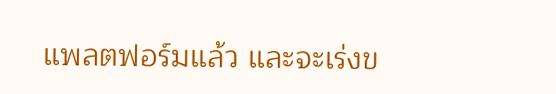แพลตฟอร์มแล้ว และจะเร่งข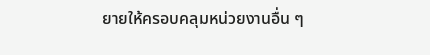ยายให้ครอบคลุมหน่วยงานอื่น ๆ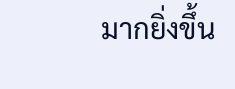มากยิ่งขึ้น